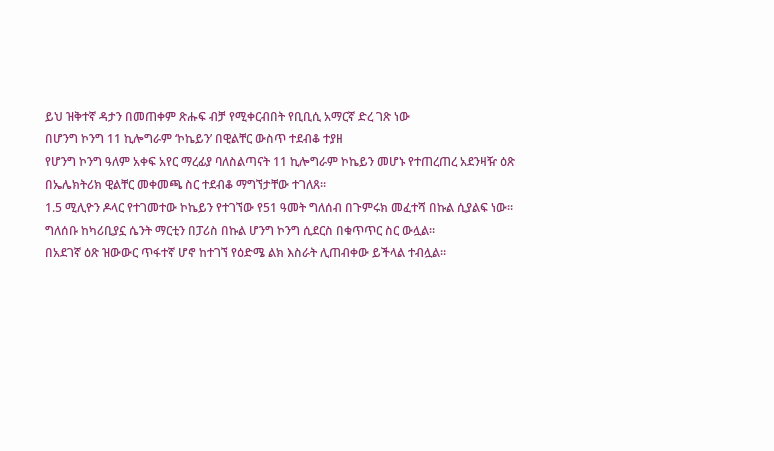ይህ ዝቅተኛ ዳታን በመጠቀም ጽሑፍ ብቻ የሚቀርብበት የቢቢሲ አማርኛ ድረ ገጽ ነው
በሆንግ ኮንግ 11 ኪሎግራም ‘ኮኬይን’ በዊልቸር ውስጥ ተደብቆ ተያዘ
የሆንግ ኮንግ ዓለም አቀፍ አየር ማረፊያ ባለስልጣናት 11 ኪሎግራም ኮኬይን መሆኑ የተጠረጠረ አደንዛዥ ዕጽ በኤሌክትሪክ ዊልቸር መቀመጫ ስር ተደብቆ ማግኘታቸው ተገለጸ።
1.5 ሚሊዮን ዶላር የተገመተው ኮኬይን የተገኘው የ51 ዓመት ግለሰብ በጉምሩክ መፈተሻ በኩል ሲያልፍ ነው።
ግለሰቡ ከካሪቢያኗ ሴንት ማርቲን በፓሪስ በኩል ሆንግ ኮንግ ሲደርስ በቁጥጥር ስር ውሏል።
በአደገኛ ዕጽ ዝውውር ጥፋተኛ ሆኖ ከተገኘ የዕድሜ ልክ እስራት ሊጠብቀው ይችላል ተብሏል።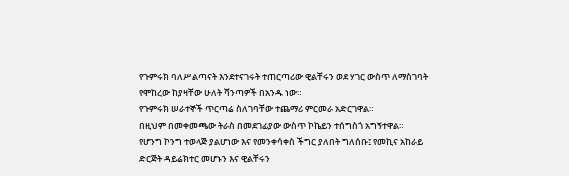የጉምሩክ ባለሥልጣናት እንደተናገሩት ተጠርጣሪው ዊልቸሩን ወደ ሃገር ውስጥ ለማስገባት የሞከረው ከያዛቸው ሁለት ሻንጣዎች በአንዱ ነው።
የጉምሩክ ሠራተኞች ጥርጣሬ ስለገባቸው ተጨማሪ ምርመራ አድርገዋል።
በዚህም በመቀመጫው ትራስ በመደገፊያው ውስጥ ኮኬይን ተሰግስጎ አግኝተዋል።
የሆንግ ኮንግ ተወላጅ ያልሆነው እና የመንቀሳቀስ ችግር ያለበት ግለሰቡ፤ የመኪና አከራይ ድርጅት ዳይሬክተር መሆኑን እና ዊልቸሩን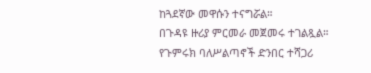ከጓደኛው መዋሱን ተናግሯል።
በጉዳዩ ዙሪያ ምርመራ መጀመሩ ተገልጿል።
የጉምሩክ ባለሥልጣኖች ድንበር ተሻጋሪ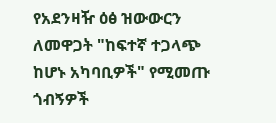የአደንዛዥ ዕፅ ዝውውርን ለመዋጋት "ከፍተኛ ተጋላጭ ከሆኑ አካባቢዎች" የሚመጡ ጎብኝዎች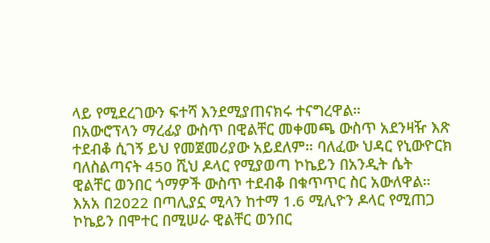ላይ የሚደረገውን ፍተሻ እንደሚያጠናክሩ ተናግረዋል።
በአውሮፕላን ማረፊያ ውስጥ በዊልቸር መቀመጫ ውስጥ አደንዛዥ እጽ ተደብቆ ሲገኝ ይህ የመጀመሪያው አይደለም። ባለፈው ህዳር የኒውዮርክ ባለስልጣናት 450 ሺህ ዶላር የሚያወጣ ኮኬይን በአንዲት ሴት ዊልቸር ወንበር ጎማዎች ውስጥ ተደብቆ በቁጥጥር ስር አውለዋል።
እአአ በ2022 በጣሊያኗ ሚላን ከተማ 1.6 ሚሊዮን ዶላር የሚጠጋ ኮኬይን በሞተር በሚሠራ ዊልቸር ወንበር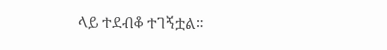ላይ ተደብቆ ተገኝቷል።